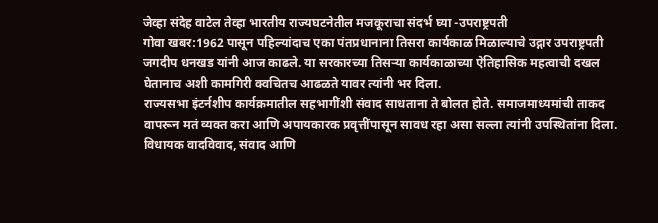जेव्हा संदेह वाटेल तेव्हा भारतीय राज्यघटनेतील मजकूराचा संदर्भ घ्या -उपराष्ट्रपती
गोवा खबर:1962 पासून पहिल्यांदाच एका पंतप्रधानाना तिसरा कार्यकाळ मिळाल्याचे उद्गार उपराष्ट्रपती जगदीप धनखड यांनी आज काढले. या सरकारच्या तिसऱ्या कार्यकाळाच्या ऐतिहासिक महत्वाची दखल घेतानाच अशी कामगिरी क्वचितच आढळते यावर त्यांनी भर दिला.
राज्यसभा इंटर्नशीप कार्यक्रमातील सहभागींशी संवाद साधताना ते बोलत होते. समाजमाध्यमांची ताकद वापरून मतं व्यक्त करा आणि अपायकारक प्रवृत्तींपासून सावध रहा असा सल्ला त्यांनी उपस्थितांना दिला. विधायक वादविवाद, संवाद आणि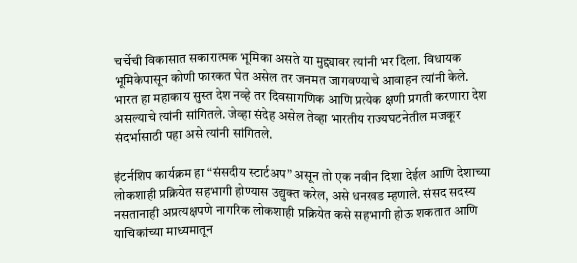चर्चेची विकासात सकारात्मक भूमिका असते या मुद्द्यावर त्यांनी भर दिला. विधायक भूमिकेपासून कोणी फारकत घेत असेल तर जनमत जागवण्याचे आवाहन त्यांनी केले.
भारत हा महाकाय सुस्त देश नव्हे तर दिवसागणिक आणि प्रत्येक क्षणी प्रगती करणारा देश असल्याचे त्यांनी सांगितले. जेव्हा संदेह असेल तेव्हा भारतीय राज्यघटनेतील मजकूर संदर्भासाठी पहा असे त्यांनी सांगितले.

इंटर्नशिप कार्यक्रम हा “संसदीय स्टार्टअप” असून तो एक नवीन दिशा देईल आणि देशाच्या लोकशाही प्रक्रियेत सहभागी होण्यास उद्युक्त करेल, असे धनखड म्हणाले. संसद सदस्य नसतानाही अप्रत्यक्षपणे नागरिक लोकशाही प्रक्रियेत कसे सहभागी होऊ शकतात आणि याचिकांच्या माध्यमातून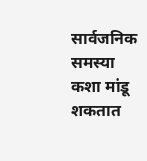सार्वजनिक समस्या कशा मांडू शकतात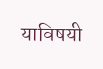याविषयी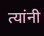त्यांनी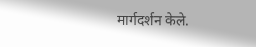मार्गदर्शन केले.